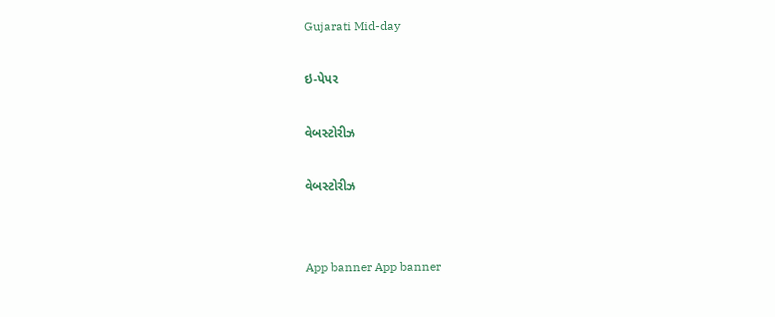Gujarati Mid-day

ઇ-પેપર

વેબસ્ટોરીઝ

વેબસ્ટોરીઝ


App banner App banner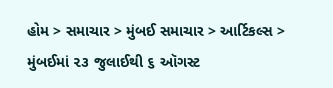હોમ > સમાચાર > મુંબઈ સમાચાર > આર્ટિકલ્સ > મુંબઈમાં ૨૩ જુલાઈથી ૬ ઑગસ્ટ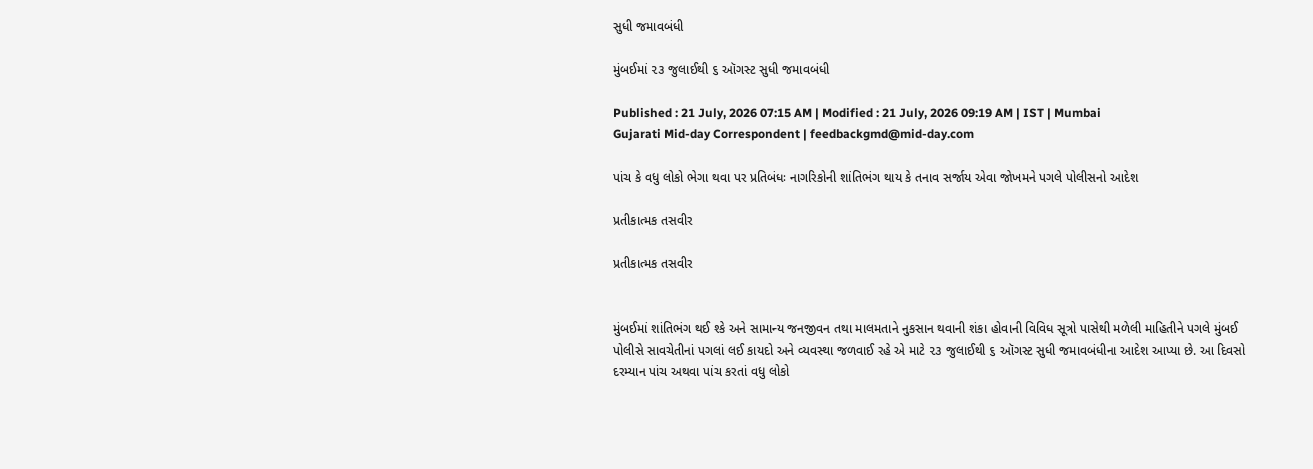સુધી જમાવબંધી

મુંબઈમાં ૨૩ જુલાઈથી ૬ ઑગસ્ટ સુધી જમાવબંધી

Published : 21 July, 2026 07:15 AM | Modified : 21 July, 2026 09:19 AM | IST | Mumbai
Gujarati Mid-day Correspondent | feedbackgmd@mid-day.com

પાંચ કે વધુ લોકો ભેગા થવા પર પ્રતિબંધઃ નાગરિકોની શાંતિભંગ થાય કે તનાવ સર્જાય એવા જોખમને પગલે પોલીસનો આદેશ

પ્રતીકાત્મક તસવીર

પ્રતીકાત્મક તસવીર


મુંબઈમાં શાંતિભંગ થઈ શ્કે અને સામાન્ય જનજીવન તથા માલમતાને નુકસાન થવાની શંકા હોવાની વિવિધ સૂત્રો પાસેથી મળેલી માહિતીને પગલે મુંબઈ પોલીસે સાવચેતીનાં પગલાં લઈ કાયદો અને વ્યવસ્થા જળવાઈ રહે એ માટે ૨૩ જુલાઈથી ૬ ઑગસ્ટ સુધી જમાવબંધીના આદેશ આપ્યા છે. આ દિવસો દરમ્યાન પાંચ અથવા પાંચ કરતાં વધુ લોકો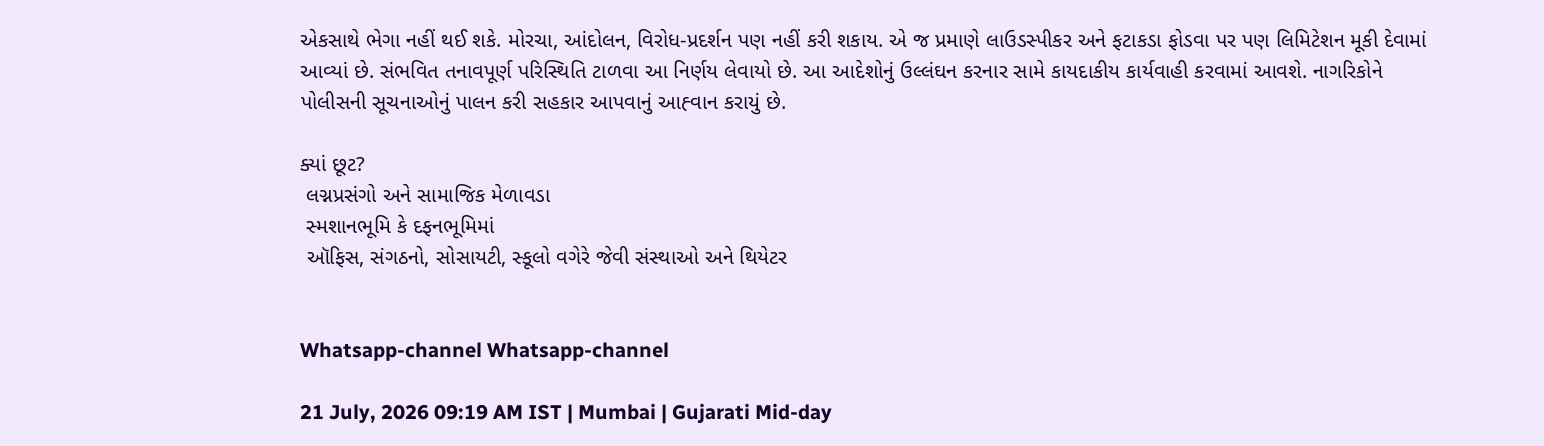એકસાથે ભેગા નહીં થઈ શકે. મોરચા, આંદોલન, વિરોધ-પ્રદર્શન પણ નહીં કરી શકાય. એ જ પ્રમાણે લાઉડસ્પીકર અને ફટાકડા ફોડવા પર પણ લિમિટેશન મૂકી દેવામાં આવ્યાં છે. સંભવિત તનાવપૂર્ણ પરિસ્થિતિ ટાળવા આ નિર્ણય લેવાયો છે. આ આદેશોનું ઉલ્લંઘન કરનાર સામે કાયદાકીય કાર્યવાહી કરવામાં આવશે. નાગરિકોને પોલીસની સૂચનાઓનું પાલન કરી સહકાર આપવાનું આહ્‍‍વાન કરાયું છે.

ક્યાં છૂટ?
 લગ્નપ્રસંગો અને સામાજિક મેળાવડા
 સ્મશાનભૂમિ કે દફનભૂમિમાં
 ઑફિસ, સંગઠનો, સોસાયટી, સ્કૂલો વગેરે જેવી સંસ્થાઓ અને થિયેટર


Whatsapp-channel Whatsapp-channel

21 July, 2026 09:19 AM IST | Mumbai | Gujarati Mid-day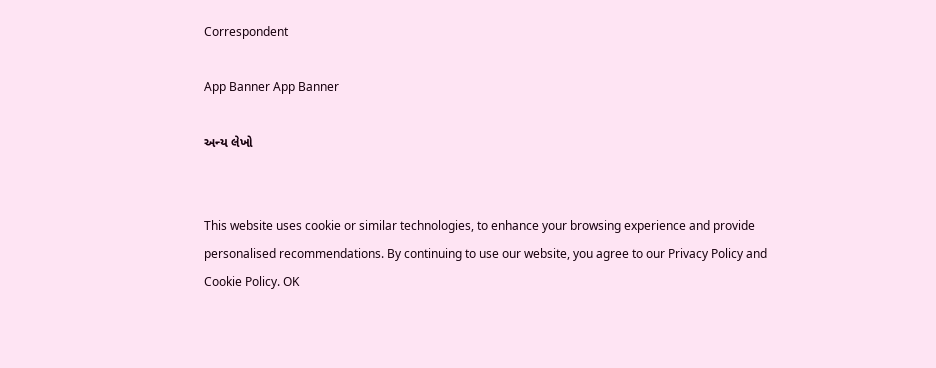Correspondent

App Banner App Banner

અન્ય લેખો


This website uses cookie or similar technologies, to enhance your browsing experience and provide personalised recommendations. By continuing to use our website, you agree to our Privacy Policy and Cookie Policy. OK